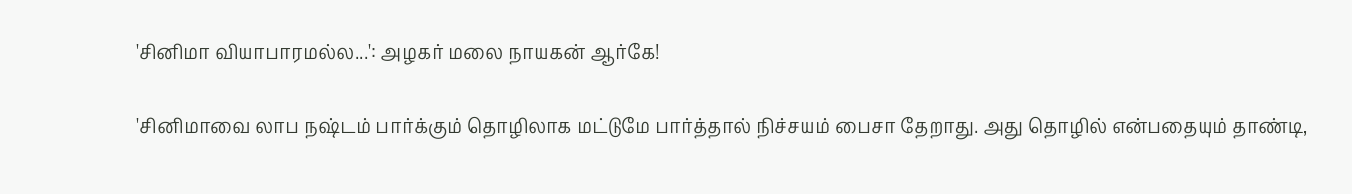'சினிமா வியாபாரமல்ல...': அழகர் மலை நாயகன் ஆர்கே!

'சினிமாவை லாப நஷ்டம் பார்க்கும் தொழிலாக மட்டுமே பார்த்தால் நிச்சயம் பைசா தேறாது. அது தொழில் என்பதையும் தாண்டி,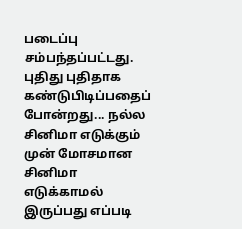படைப்பு சம்பந்தப்பட்டது. புதிது புதிதாக கண்டுபிடிப்பதைப் போன்றது... நல்ல சினிமா எடுக்கும் முன் மோசமான சினிமா எடுக்காமல் இருப்பது எப்படி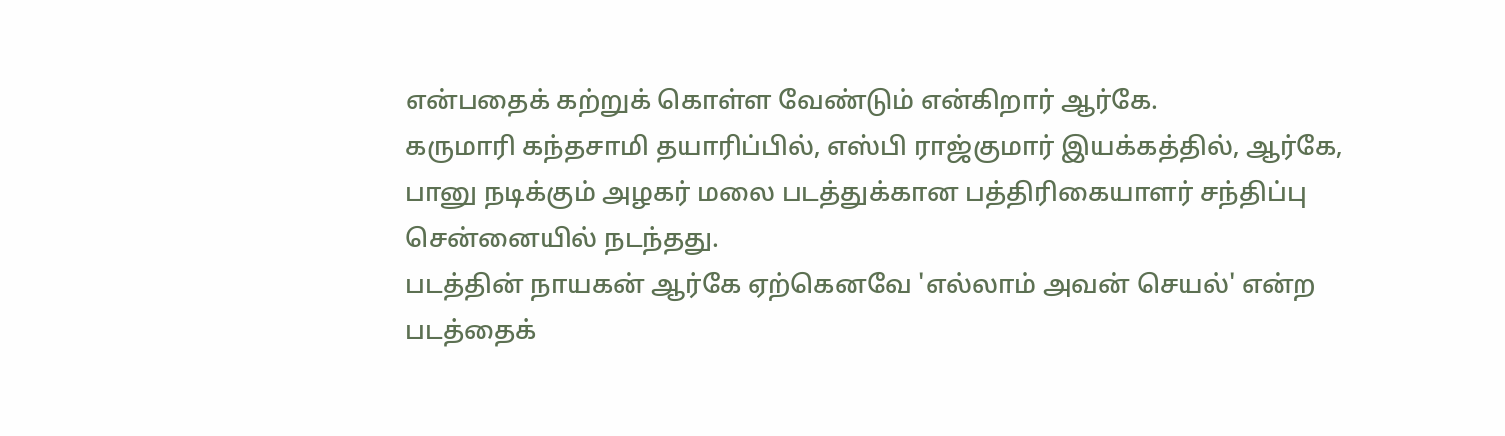என்பதைக் கற்றுக் கொள்ள வேண்டும் என்கிறார் ஆர்கே.
கருமாரி கந்தசாமி தயாரிப்பில், எஸ்பி ராஜ்குமார் இயக்கத்தில், ஆர்கே, பானு நடிக்கும் அழகர் மலை படத்துக்கான பத்திரிகையாளர் சந்திப்பு சென்னையில் நடந்தது.
படத்தின் நாயகன் ஆர்கே ஏற்கெனவே 'எல்லாம் அவன் செயல்' என்ற படத்தைக்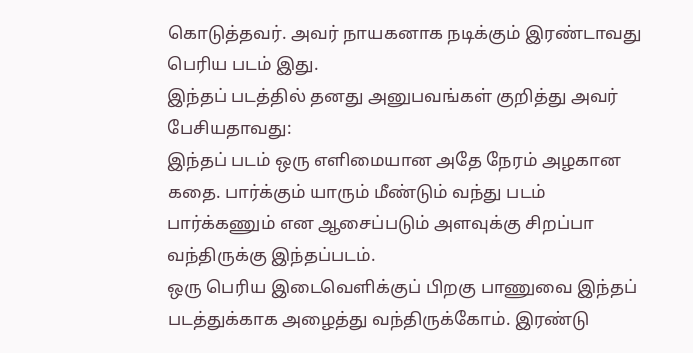கொடுத்தவர். அவர் நாயகனாக நடிக்கும் இரண்டாவது பெரிய படம் இது.
இந்தப் படத்தில் தனது அனுபவங்கள் குறித்து அவர் பேசியதாவது:
இந்தப் படம் ஒரு எளிமையான அதே நேரம் அழகான கதை. பார்க்கும் யாரும் மீண்டும் வந்து படம் பார்க்கணும் என ஆசைப்படும் அளவுக்கு சிறப்பா வந்திருக்கு இந்தப்படம்.
ஒரு பெரிய இடைவெளிக்குப் பிறகு பாணுவை இந்தப் படத்துக்காக அழைத்து வந்திருக்கோம். இரண்டு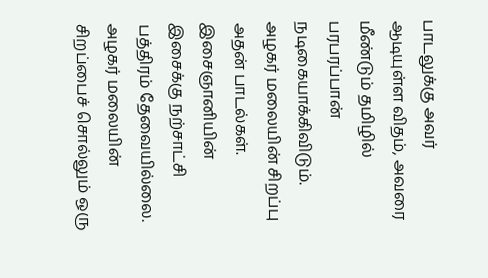பாடலுக்கு அவர் ஆடியுள்ள விதம், அவரை மீண்டும் தமிழில் பரபரப்பான் நடிகையாக்கிவிடும்.
அழகர் மலையின் சிறப்பு அதன் பாடல்கள். இசைஞானியின் இசைக்கு நற்சாட்சி பத்திரம் தேவையில்லை. அழகர் மலையின் சிறப்பைச் சொல்லும் ஒரு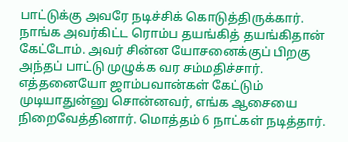பாட்டுக்கு அவரே நடிச்சிக் கொடுத்திருக்கார். நாங்க அவர்கிட்ட ரொம்ப தயங்கித் தயங்கிதான் கேட்டோம். அவர் சின்ன யோசனைக்குப் பிறகு அந்தப் பாட்டு முழுக்க வர சம்மதிச்சார். எத்தனையோ ஜாம்பவான்கள் கேட்டும் முடியாதுன்னு சொன்னவர், எங்க ஆசையை நிறைவேத்தினார். மொத்தம் 6 நாட்கள் நடித்தார்.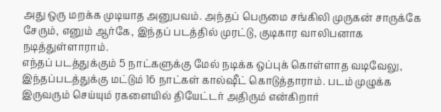அது ஒரு மறக்க முடியாத அனுபவம். அந்தப் பெருமை சங்கிலி முருகன் சாருக்கே சேரும், எனும் ஆர்கே, இந்தப் படத்தில் முரட்டு, குடிகார வாலிபனாக நடித்துள்ளாராம்.
எந்தப் படத்துக்கும் 5 நாட்களுக்கு மேல் நடிக்க ஒப்புக் கொள்ளாத வடிவேலு, இந்தப்படத்துக்கு மட்டும் 16 நாட்கள் கால்ஷீட் கொடுத்தாராம். படம் முழுக்க இருவரும் செய்யும் ரகளையில் தியேட்டர் அதிரும் என்கிறார்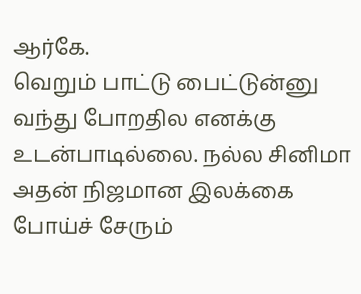ஆர்கே.
வெறும் பாட்டு பைட்டுன்னு வந்து போறதில எனக்கு உடன்பாடில்லை. நல்ல சினிமா அதன் நிஜமான இலக்கை போய்ச் சேரும்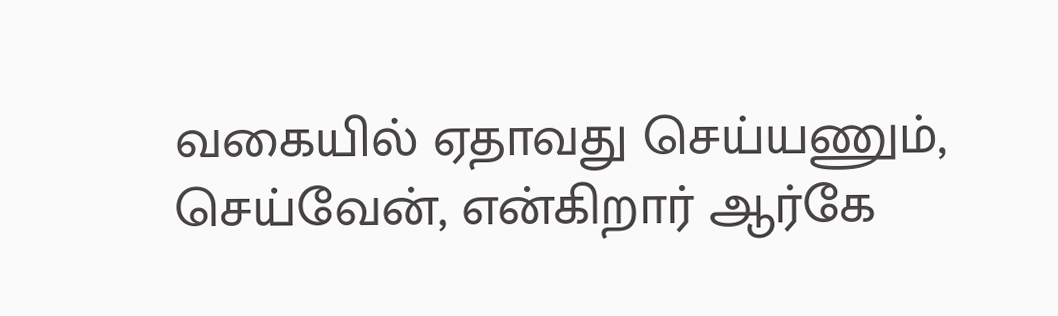வகையில் ஏதாவது செய்யணும், செய்வேன், என்கிறார் ஆர்கே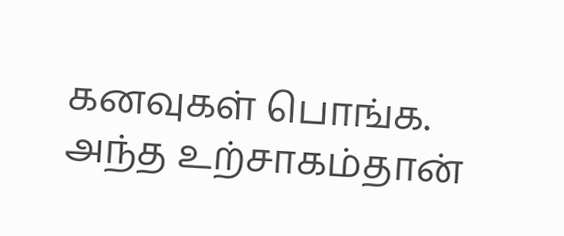கனவுகள் பொங்க.
அந்த உற்சாகம்தான்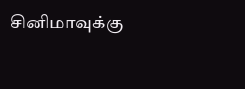சினிமாவுக்கு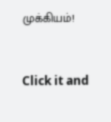முக்கியம்!


Click it and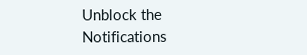Unblock the Notifications